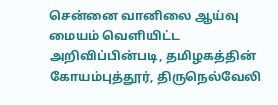சென்னை வானிலை ஆய்வு மையம் வெளியிட்ட அறிவிப்பின்படி, தமிழகத்தின் கோயம்புத்தூர், திருநெல்வேலி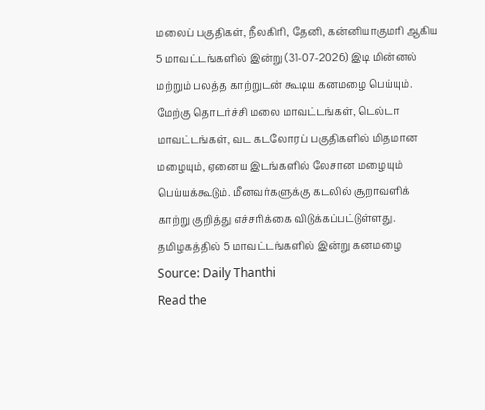மலைப் பகுதிகள், நீலகிரி, தேனி, கன்னியாகுமரி ஆகிய 5 மாவட்டங்களில் இன்று (31-07-2026) இடி மின்னல் மற்றும் பலத்த காற்றுடன் கூடிய கனமழை பெய்யும். மேற்கு தொடர்ச்சி மலை மாவட்டங்கள், டெல்டா மாவட்டங்கள், வட கடலோரப் பகுதிகளில் மிதமான மழையும், ஏனைய இடங்களில் லேசான மழையும் பெய்யக்கூடும். மீனவர்களுக்கு கடலில் சூறாவளிக் காற்று குறித்து எச்சரிக்கை விடுக்கப்பட்டுள்ளது.
தமிழகத்தில் 5 மாவட்டங்களில் இன்று கனமழை
Source: Daily Thanthi
Read the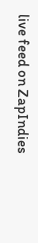live feed on ZapIndies